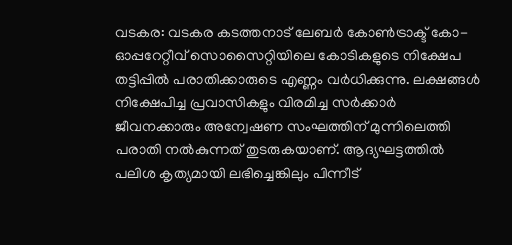വടകര: വടകര കടത്തനാട് ലേബർ കോൺട്രാക്ട് കോ-ഓപ്പറേറ്റീവ് സൊസൈറ്റിയിലെ കോടികളുടെ നിക്ഷേപ തട്ടിപ്പിൽ പരാതിക്കാരുടെ എണ്ണം വർധിക്കുന്നു. ലക്ഷങ്ങൾ നിക്ഷേപിച്ച പ്രവാസികളും വിരമിച്ച സർക്കാർ ജീവനക്കാരും അന്വേഷണ സംഘത്തിന് മുന്നിലെത്തി പരാതി നൽകുന്നത് തുടരുകയാണ്. ആദ്യഘട്ടത്തിൽ പലിശ കൃത്യമായി ലഭിച്ചെങ്കിലും പിന്നീട്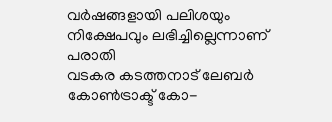വർഷങ്ങളായി പലിശയും നിക്ഷേപവും ലഭിച്ചില്ലെന്നാണ് പരാതി
വടകര കടത്തനാട് ലേബർ കോൺട്രാക്ട് കോ-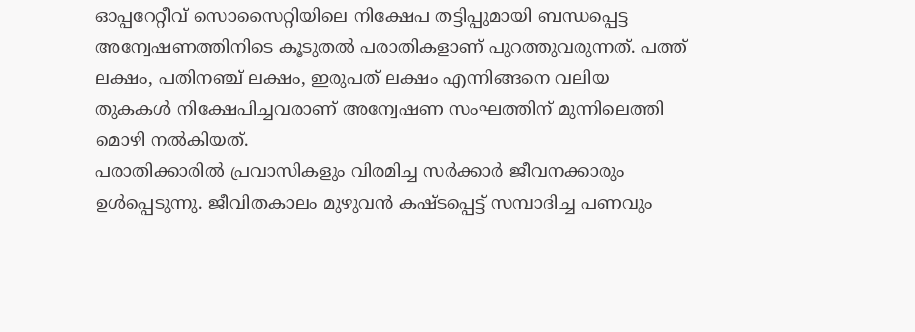ഓപ്പറേറ്റീവ് സൊസൈറ്റിയിലെ നിക്ഷേപ തട്ടിപ്പുമായി ബന്ധപ്പെട്ട അന്വേഷണത്തിനിടെ കൂടുതൽ പരാതികളാണ് പുറത്തുവരുന്നത്. പത്ത് ലക്ഷം, പതിനഞ്ച് ലക്ഷം, ഇരുപത് ലക്ഷം എന്നിങ്ങനെ വലിയ തുകകൾ നിക്ഷേപിച്ചവരാണ് അന്വേഷണ സംഘത്തിന് മുന്നിലെത്തി മൊഴി നൽകിയത്.
പരാതിക്കാരിൽ പ്രവാസികളും വിരമിച്ച സർക്കാർ ജീവനക്കാരും ഉൾപ്പെടുന്നു. ജീവിതകാലം മുഴുവൻ കഷ്ടപ്പെട്ട് സമ്പാദിച്ച പണവും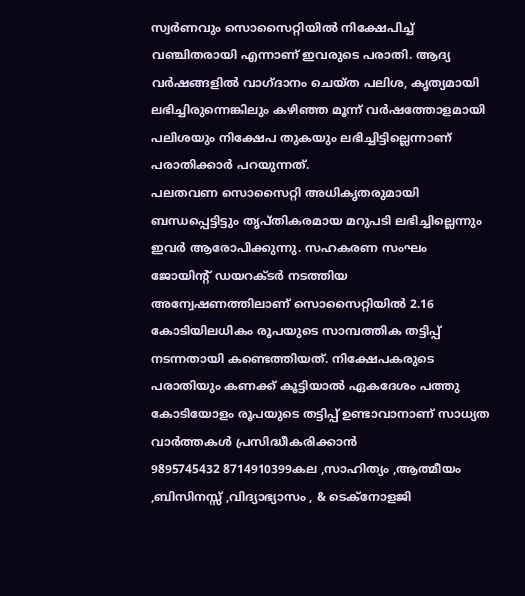സ്വർണവും സൊസൈറ്റിയിൽ നിക്ഷേപിച്ച് വഞ്ചിതരായി എന്നാണ് ഇവരുടെ പരാതി. ആദ്യ വർഷങ്ങളിൽ വാഗ്ദാനം ചെയ്ത പലിശ, കൃത്യമായി ലഭിച്ചിരുന്നെങ്കിലും കഴിഞ്ഞ മൂന്ന് വർഷത്തോളമായി പലിശയും നിക്ഷേപ തുകയും ലഭിച്ചിട്ടില്ലെന്നാണ് പരാതിക്കാർ പറയുന്നത്.
പലതവണ സൊസൈറ്റി അധികൃതരുമായി ബന്ധപ്പെട്ടിട്ടും തൃപ്തികരമായ മറുപടി ലഭിച്ചില്ലെന്നും ഇവർ ആരോപിക്കുന്നു. സഹകരണ സംഘം ജോയിന്റ് ഡയറക്ടർ നടത്തിയ അന്വേഷണത്തിലാണ് സൊസൈറ്റിയിൽ 2.16 കോടിയിലധികം രൂപയുടെ സാമ്പത്തിക തട്ടിപ്പ് നടന്നതായി കണ്ടെത്തിയത്. നിക്ഷേപകരുടെ പരാതിയും കണക്ക് കൂട്ടിയാൽ ഏകദേശം പത്തു കോടിയോളം രൂപയുടെ തട്ടിപ്പ് ഉണ്ടാവാനാണ് സാധ്യത
വാർത്തകൾ പ്രസിദ്ധീകരിക്കാൻ
9895745432 8714910399കല ,സാഹിത്യം ,ആത്മീയം ,ബിസിനസ്സ് ,വിദ്യാഭ്യാസം , & ടെക്നോളജി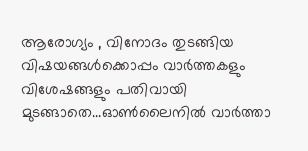ആരോഗ്യം , വിനോദം തുടങ്ങിയ വിഷയങ്ങൾക്കൊപ്പം വാർത്തകളും വിശേഷങ്ങളും പതിവായി മുടങ്ങാതെ...ഓൺലൈനിൽ വാർത്താ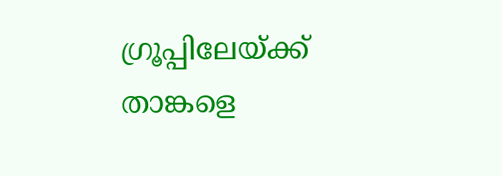ഗ്രൂപ്പിലേയ്ക്ക് താങ്കളെ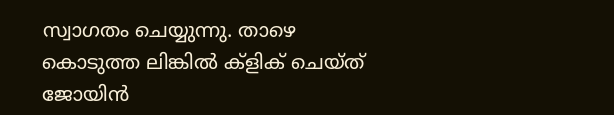സ്വാഗതം ചെയ്യുന്നു. താഴെ കൊടുത്ത ലിങ്കിൽ ക്ളിക് ചെയ്ത് ജോയിൻ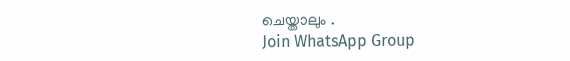ചെയ്താലും .
Join WhatsApp Group